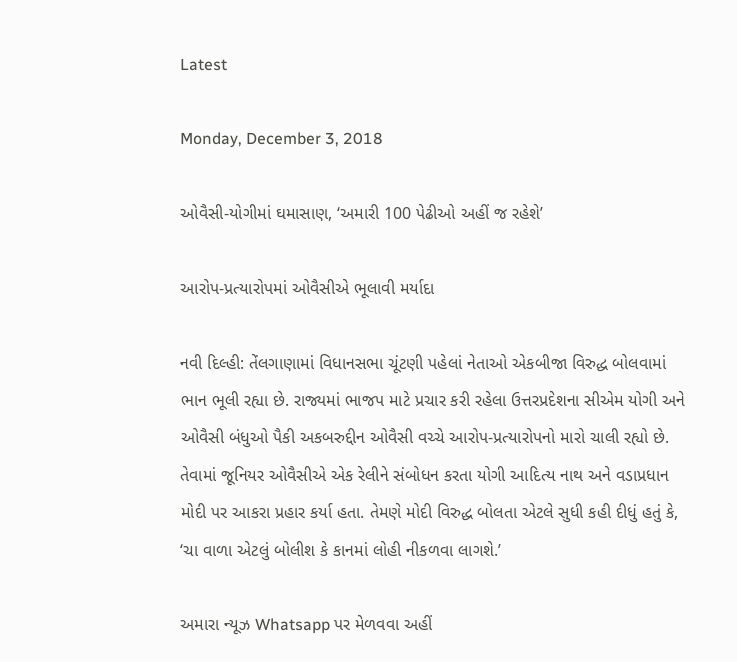Latest

Monday, December 3, 2018

ઓવૈસી-યોગીમાં ઘમાસાણ, ‘અમારી 100 પેઢીઓ અહીં જ રહેશે’

આરોપ-પ્રત્યારોપમાં ઓવૈસીએ ભૂલાવી મર્યાદા

નવી દિલ્હી: તેંલગાણામાં વિધાનસભા ચૂંટણી પહેલાં નેતાઓ એકબીજા વિરુદ્ધ બોલવામાં ભાન ભૂલી રહ્યા છે. રાજ્યમાં ભાજપ માટે પ્રચાર કરી રહેલા ઉત્તરપ્રદેશના સીએમ યોગી અને ઓવૈસી બંધુઓ પૈકી અકબરુદ્દીન ઓવૈસી વચ્ચે આરોપ-પ્રત્યારોપનો મારો ચાલી રહ્યો છે. તેવામાં જૂનિયર ઓવૈસીએ એક રેલીને સંબોધન કરતા યોગી આદિત્ય નાથ અને વડાપ્રધાન મોદી પર આકરા પ્રહાર કર્યા હતા. તેમણે મોદી વિરુદ્ધ બોલતા એટલે સુધી કહી દીધું હતું કે, ‘ચા વાળા એટલું બોલીશ કે કાનમાં લોહી નીકળવા લાગશે.’

અમારા ન્યૂઝ Whatsapp પર મેળવવા અહીં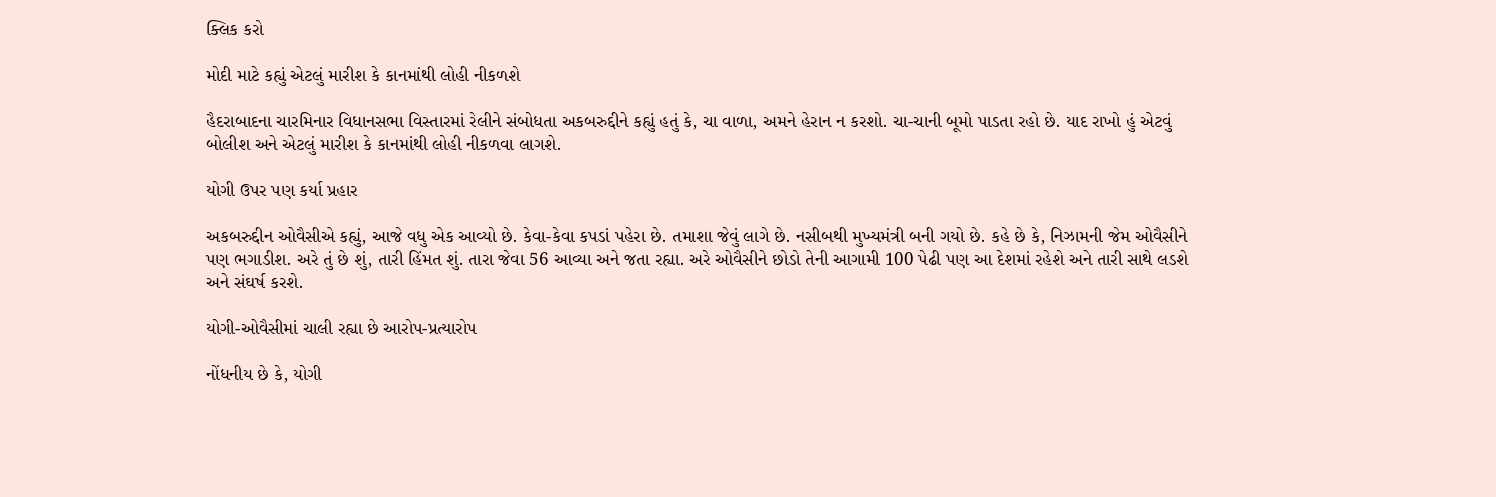ક્લિક કરો

મોદી માટે કહ્યું એટલું મારીશ કે કાનમાંથી લોહી નીકળશે

હૈદરાબાદના ચારમિનાર વિધાનસભા વિસ્તારમાં રેલીને સંબોધતા અકબરુદ્દીને કહ્યું હતું કે, ચા વાળા, અમને હેરાન ન કરશો. ચા-ચાની બૂમો પાડતા રહો છે. યાદ રાખો હું એટવું બોલીશ અને એટલું મારીશ કે કાનમાંથી લોહી નીકળવા લાગશે.

યોગી ઉપર પણ કર્યા પ્રહાર

અકબરુદ્દીન ઓવૈસીએ કહ્યું, આજે વધુ એક આવ્યો છે. કેવા-કેવા કપડાં પહેરા છે. તમાશા જેવું લાગે છે. નસીબથી મુખ્યમંત્રી બની ગયો છે. કહે છે કે, નિઝામની જેમ ઓવૈસીને પણ ભગાડીશ. અરે તું છે શું, તારી હિંમત શું. તારા જેવા 56 આવ્યા અને જતા રહ્યા. અરે ઓવૈસીને છોડો તેની આગામી 100 પેઢી પણ આ દેશમાં રહેશે અને તારી સાથે લડશે અને સંઘર્ષ કરશે.

યોગી-ઓવૈસીમાં ચાલી રહ્યા છે આરોપ-પ્રત્યારોપ

નોંધનીય છે કે, યોગી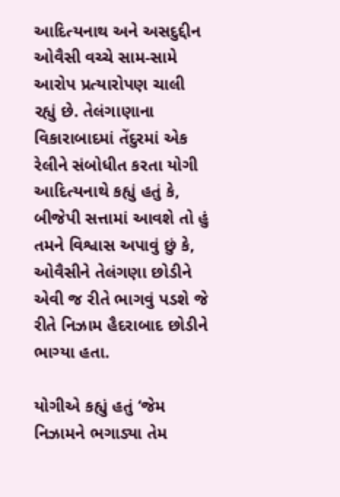આદિત્યનાથ અને અસદુદ્દીન ઓવૈસી વચ્ચે સામ-સામે આરોપ પ્રત્યારોપણ ચાલી રહ્યું છે. તેલંગાણાના વિકારાબાદમાં તેંદુરમાં એક રેલીને સંબોધીત કરતા યોગી આદિત્યનાથે કહ્યું હતું કે, બીજેપી સત્તામાં આવશે તો હું તમને વિશ્વાસ અપાવું છું કે, ઓવૈસીને તેલંગણા છોડીને એવી જ રીતે ભાગવું પડશે જે રીતે નિઝામ હૈદરાબાદ છોડીને ભાગ્યા હતા.

યોગીએ કહ્યું હતું ‘જેમ નિઝામને ભગાડ્યા તેમ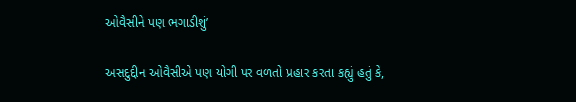ઓવૈસીને પણ ભગાડીશું’

અસદુદ્દીન ઓવૈસીએ પણ યોગી પર વળતો પ્રહાર કરતા કહ્યું હતું કે,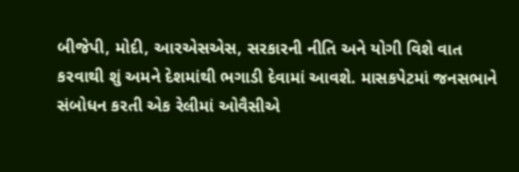બીજેપી, મોદી, આરએસએસ, સરકારની નીતિ અને યોગી વિશે વાત કરવાથી શું અમને દેશમાંથી ભગાડી દેવામાં આવશે. માસકપેટમાં જનસભાને સંબોધન કરતી એક રેલીમાં ઓવૈસીએ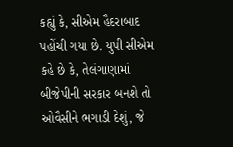કહ્યું કે, સીએમ હૈદરાબાદ પહોંચી ગયા છે. યુપી સીએમ કહે છે કે, તેલંગાણામાં બીજેપીની સરકાર બનશે તો ઓવૈસીને ભગાડી દેશું, જે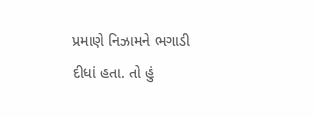પ્રમાણે નિઝામને ભગાડી દીધાં હતા. તો હું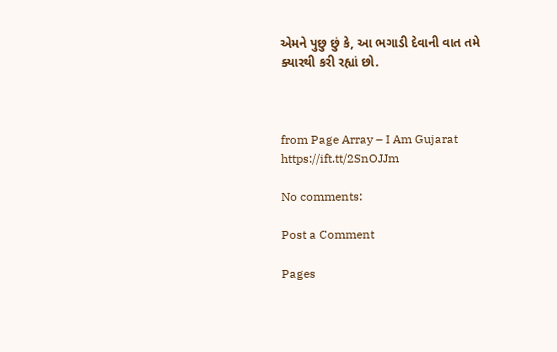એમને પુછુ છું કે, આ ભગાડી દેવાની વાત તમે ક્યારથી કરી રહ્યાં છો.



from Page Array – I Am Gujarat https://ift.tt/2SnOJJm

No comments:

Post a Comment

Pages